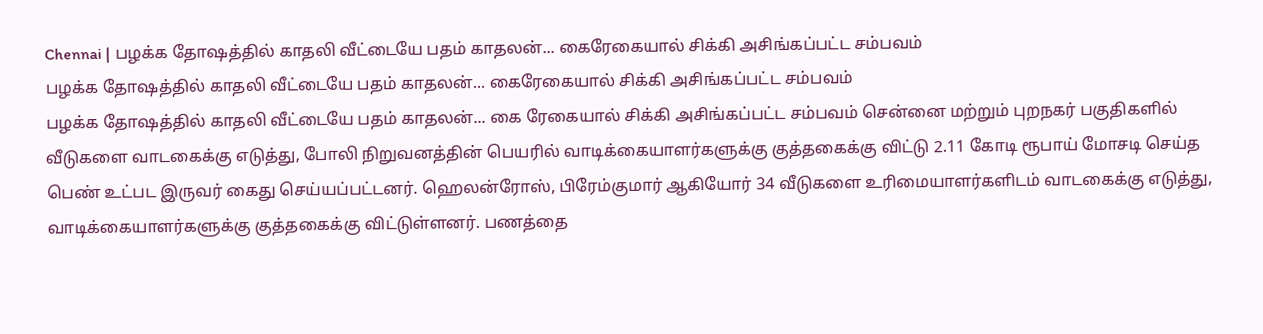Chennai | பழக்க தோஷத்தில் காதலி வீட்டையே பதம் காதலன்... கைரேகையால் சிக்கி அசிங்கப்பட்ட சம்பவம்
பழக்க தோஷத்தில் காதலி வீட்டையே பதம் காதலன்... கைரேகையால் சிக்கி அசிங்கப்பட்ட சம்பவம்
பழக்க தோஷத்தில் காதலி வீட்டையே பதம் காதலன்... கை ரேகையால் சிக்கி அசிங்கப்பட்ட சம்பவம் சென்னை மற்றும் புறநகர் பகுதிகளில் வீடுகளை வாடகைக்கு எடுத்து, போலி நிறுவனத்தின் பெயரில் வாடிக்கையாளர்களுக்கு குத்தகைக்கு விட்டு 2.11 கோடி ரூபாய் மோசடி செய்த பெண் உட்பட இருவர் கைது செய்யப்பட்டனர். ஹெலன்ரோஸ், பிரேம்குமார் ஆகியோர் 34 வீடுகளை உரிமையாளர்களிடம் வாடகைக்கு எடுத்து, வாடிக்கையாளர்களுக்கு குத்தகைக்கு விட்டுள்ளனர். பணத்தை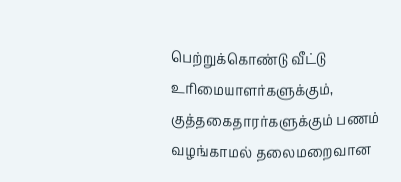பெற்றுக்கொண்டு வீட்டு உரிமையாளர்களுக்கும், குத்தகைதாரர்களுக்கும் பணம் வழங்காமல் தலைமறைவான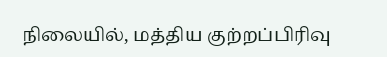நிலையில், மத்திய குற்றப்பிரிவு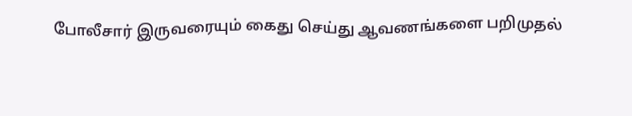போலீசார் இருவரையும் கைது செய்து ஆவணங்களை பறிமுதல்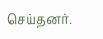செய்தனர்.